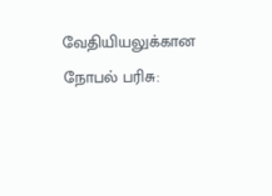வேதியியலுக்கான நோபல் பரிசு: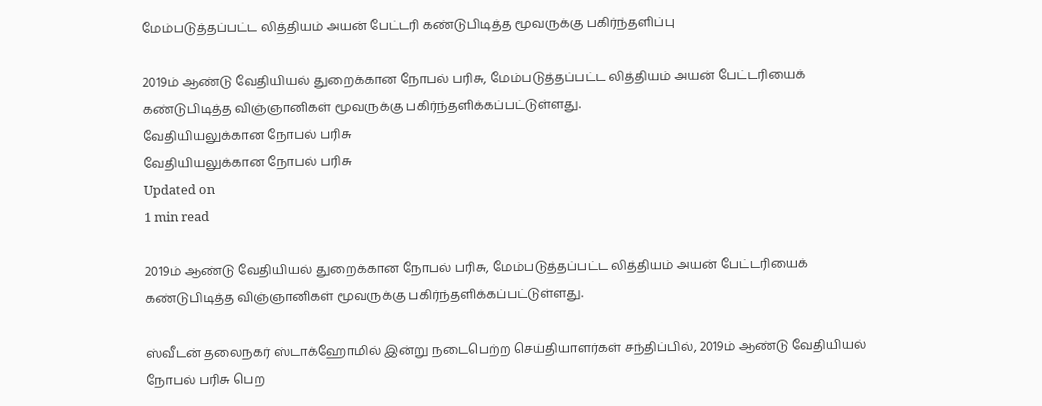மேம்படுத்தப்பட்ட லித்தியம் அயன் பேட்டரி கண்டுபிடித்த மூவருக்கு பகிர்ந்தளிப்பு

2019ம் ஆண்டு வேதியியல் துறைக்கான நோபல் பரிசு, மேம்படுத்தப்பட்ட லித்தியம் அயன் பேட்டரியைக் கண்டுபிடித்த விஞ்ஞானிகள் மூவருக்கு பகிர்ந்தளிக்கப்பட்டுள்ளது.
வேதியியலுக்கான நோபல் பரிசு
வேதியியலுக்கான நோபல் பரிசு
Updated on
1 min read

2019ம் ஆண்டு வேதியியல் துறைக்கான நோபல் பரிசு, மேம்படுத்தப்பட்ட லித்தியம் அயன் பேட்டரியைக் கண்டுபிடித்த விஞ்ஞானிகள் மூவருக்கு பகிர்ந்தளிக்கப்பட்டுள்ளது.

ஸ்வீடன் தலைநகர் ஸ்டாக்ஹோமில் இன்று நடைபெற்ற செய்தியாளர்கள் சந்திப்பில், 2019ம் ஆண்டு வேதியியல் நோபல் பரிசு பெற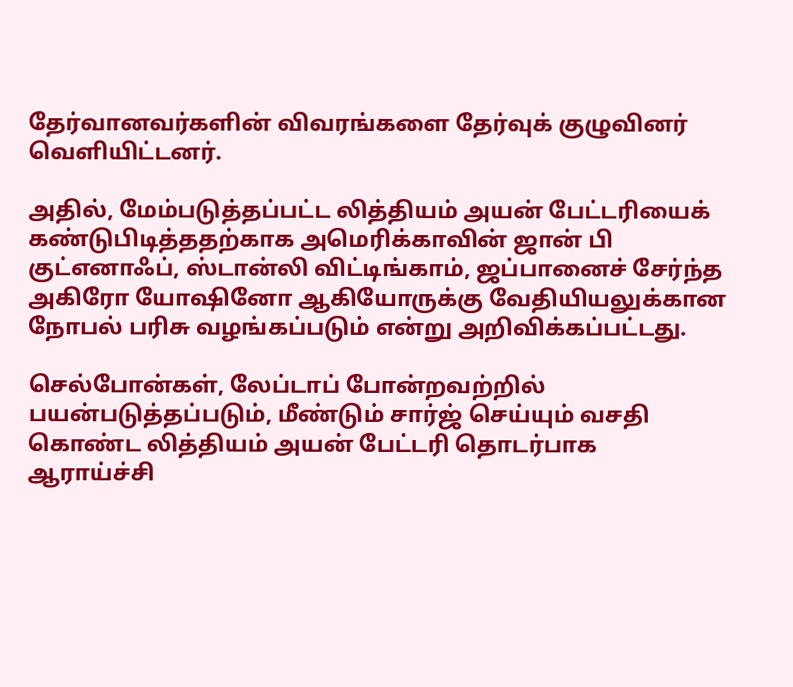தேர்வானவர்களின் விவரங்களை தேர்வுக் குழுவினர் வெளியிட்டனர்.

அதில், மேம்படுத்தப்பட்ட லித்தியம் அயன் பேட்டரியைக் கண்டுபிடித்ததற்காக அமெரிக்காவின் ஜான் பி குட்எனாஃப், ஸ்டான்லி விட்டிங்காம், ஜப்பானைச் சேர்ந்த அகிரோ யோஷினோ ஆகியோருக்கு வேதியியலுக்கான நோபல் பரிசு வழங்கப்படும் என்று அறிவிக்கப்பட்டது.

செல்போன்கள், லேப்டாப் போன்றவற்றில் பயன்படுத்தப்படும், மீண்டும் சார்ஜ் செய்யும் வசதி கொண்ட லித்தியம் அயன் பேட்டரி தொடர்பாக ஆராய்ச்சி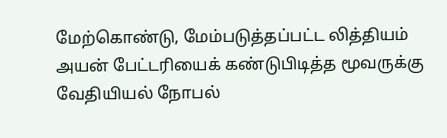மேற்கொண்டு, மேம்படுத்தப்பட்ட லித்தியம் அயன் பேட்டரியைக் கண்டுபிடித்த மூவருக்கு வேதியியல் நோபல்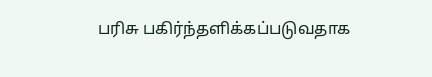பரிசு பகிர்ந்தளிக்கப்படுவதாக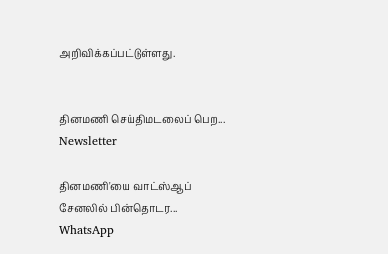அறிவிக்கப்பட்டுள்ளது.


தினமணி செய்திமடலைப் பெற... Newsletter

தினமணி'யை வாட்ஸ்ஆப் சேனலில் பின்தொடர... WhatsApp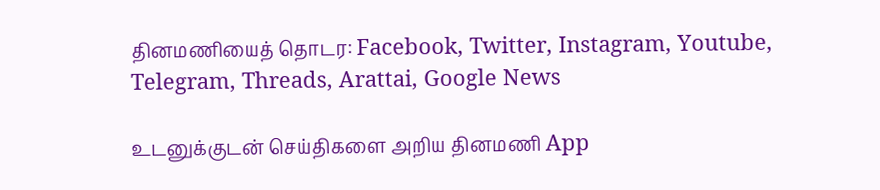தினமணியைத் தொடர: Facebook, Twitter, Instagram, Youtube, Telegram, Threads, Arattai, Google News

உடனுக்குடன் செய்திகளை அறிய தினமணி App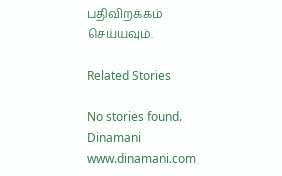பதிவிறக்கம் செய்யவும்.

Related Stories

No stories found.
Dinamani
www.dinamani.com